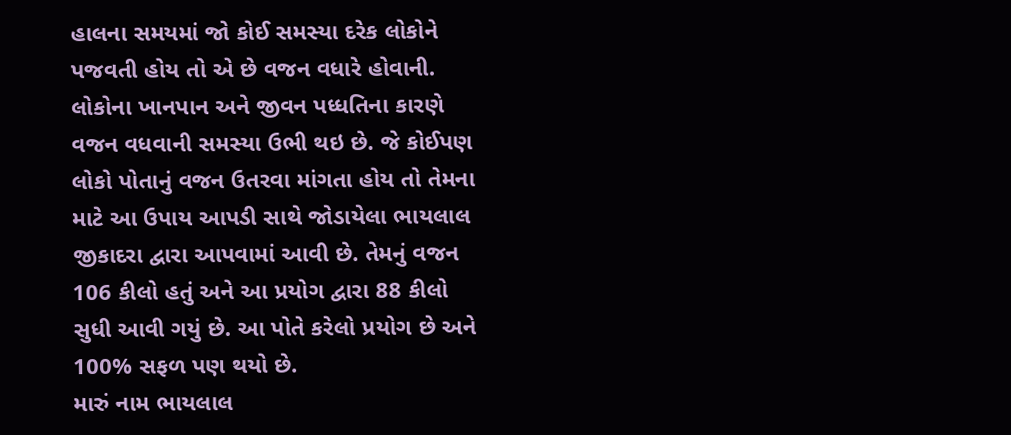હાલના સમયમાં જો કોઈ સમસ્યા દરેક લોકોને પજવતી હોય તો એ છે વજન વધારે હોવાની. લોકોના ખાનપાન અને જીવન પધ્ધતિના કારણે વજન વધવાની સમસ્યા ઉભી થઇ છે. જે કોઈપણ લોકો પોતાનું વજન ઉતરવા માંગતા હોય તો તેમના માટે આ ઉપાય આપડી સાથે જોડાયેલા ભાયલાલ જીકાદરા દ્વારા આપવામાં આવી છે. તેમનું વજન 106 કીલો હતું અને આ પ્રયોગ દ્વારા 88 કીલો સુધી આવી ગયું છે. આ પોતે કરેલો પ્રયોગ છે અને 100% સફળ પણ થયો છે.
મારું નામ ભાયલાલ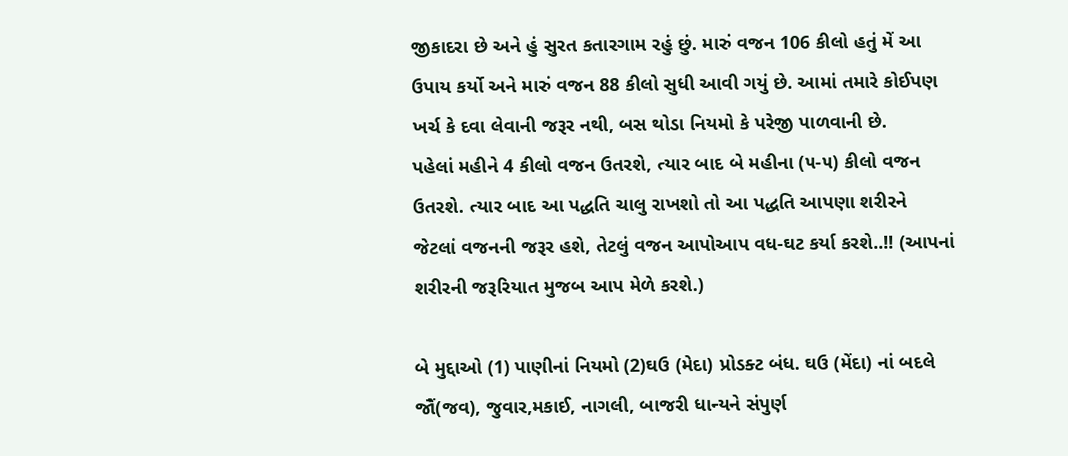જીકાદરા છે અને હું સુરત કતારગામ રહું છું. મારું વજન 106 કીલો હતું મેં આ ઉપાય કર્યો અને મારું વજન 88 કીલો સુધી આવી ગયું છે. આમાં તમારે કોઈપણ ખર્ચ કે દવા લેવાની જરૂર નથી, બસ થોડા નિયમો કે પરેજી પાળવાની છે.
પહેલાં મહીને 4 કીલો વજન ઉતરશે, ત્યાર બાદ બે મહીના (૫-૫) કીલો વજન ઉતરશે. ત્યાર બાદ આ પદ્ધતિ ચાલુ રાખશો તો આ પદ્ધતિ આપણા શરીરને જેટલાં વજનની જરૂર હશે, તેટલું વજન આપોઆપ વધ-ઘટ કર્યા કરશે..!! (આપનાં શરીરની જરૂરિયાત મુજબ આપ મેળે કરશે.)

બે મુદ્દાઓ (1) પાણીનાં નિયમો (2)ઘઉ (મેદા) પ્રોડક્ટ બંધ. ઘઉ (મેંદા) નાં બદલે જૌં(જવ), જુવાર,મકાઈ, નાગલી, બાજરી ધાન્યને સંપુર્ણ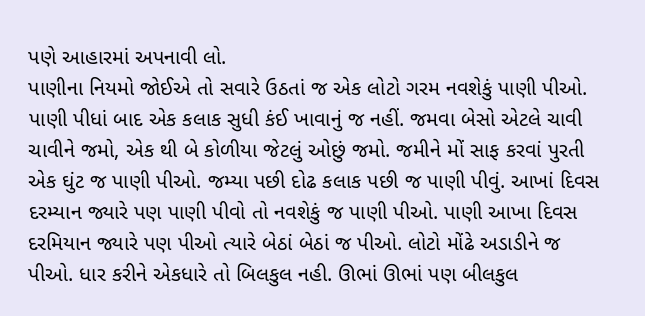પણે આહારમાં અપનાવી લો.
પાણીના નિયમો જોઈએ તો સવારે ઉઠતાં જ એક લોટો ગરમ નવશેકું પાણી પીઓ. પાણી પીધાં બાદ એક કલાક સુધી કંઈ ખાવાનું જ નહીં. જમવા બેસો એટલે ચાવી ચાવીને જમો, એક થી બે કોળીયા જેટલું ઓછું જમો. જમીને મોં સાફ કરવાં પુરતી એક ઘુંટ જ પાણી પીઓ. જમ્યા પછી દોઢ કલાક પછી જ પાણી પીવું. આખાં દિવસ દરમ્યાન જ્યારે પણ પાણી પીવો તો નવશેકું જ પાણી પીઓ. પાણી આખા દિવસ દરમિયાન જ્યારે પણ પીઓ ત્યારે બેઠાં બેઠાં જ પીઓ. લોટો મોંઢે અડાડીને જ પીઓ. ધાર કરીને એકધારે તો બિલકુલ નહી. ઊભાં ઊભાં પણ બીલકુલ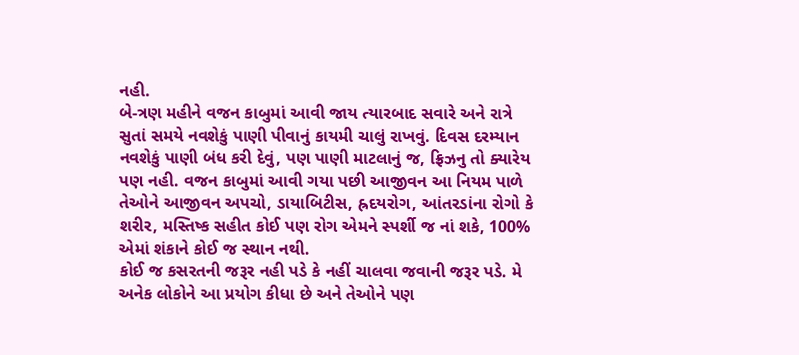નહી.
બે-ત્રણ મહીને વજન કાબુમાં આવી જાય ત્યારબાદ સવારે અને રાત્રે સુતાં સમયે નવશેકું પાણી પીવાનું કાયમી ચાલું રાખવું. દિવસ દરમ્યાન નવશેકું પાણી બંધ કરી દેવું, પણ પાણી માટલાનું જ, ફ્રિઝનુ તો ક્યારેય પણ નહી. વજન કાબુમાં આવી ગયા પછી આજીવન આ નિયમ પાળે તેઓને આજીવન અપચો, ડાયાબિટીસ, હ્રદયરોગ, આંતરડાંના રોગો કે શરીર, મસ્તિષ્ક સહીત કોઈ પણ રોગ એમને સ્પર્શી જ નાં શકે, 100% એમાં શંકાને કોઈ જ સ્થાન નથી.
કોઈ જ કસરતની જરૂર નહી પડે કે નહીં ચાલવા જવાની જરૂર પડે. મે અનેક લોકોને આ પ્રયોગ કીધા છે અને તેઓને પણ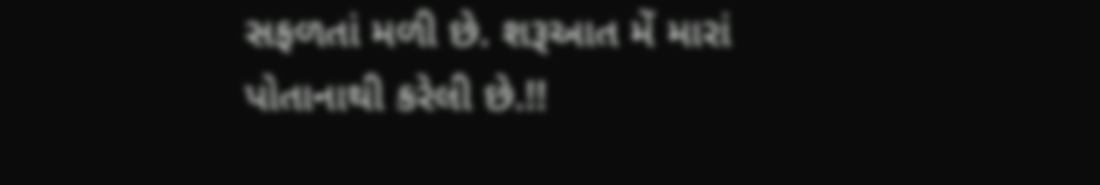સફળતાં મળી છે. શરૂઆત મેં મારાં પોતાનાથી કરેલી છે.!!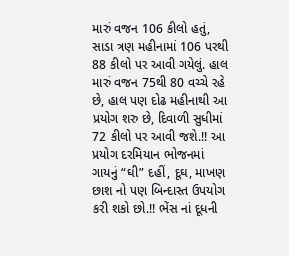મારું વજન 106 કીલો હતું, સાડા ત્રણ મહીનામાં 106 પરથી 88 કીલો પર આવી ગયેલું. હાલ મારું વજન 75થી 80 વચ્ચે રહે છે, હાલ પણ દોઢ મહીનાથી આ પ્રયોગ શરુ છે, દિવાળી સુધીમાં 72 કીલો પર આવી જશે.!! આ પ્રયોગ દરમિયાન ભોજનમાં ગાયનું “ઘી” દહીં, દૂઘ, માખણ છાશ નો પણ બિન્દાસ્ત ઉપયોગ કરી શકો છો.!! ભેંસ નાં દૂધની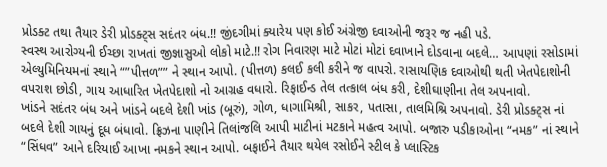પ્રોડક્ટ તથા તૈયાર ડેરી પ્રોડક્ટ્સ સદંતર બંધ.!! જીંદગીમાં ક્યારેય પણ કોઈ અંગ્રેજી દવાઓની જરૂર જ નહી પડે.
સ્વસ્થ આરોગ્યની ઈચ્છા રાખતાં જીજ્ઞાસુઓ લોકો માટે.!! રોગ નિવારણ માટે મોટાં મોટાં દવાખાને દોડવાના બદલે… આપણાં રસોડામાં એલ્યુમિનિયમનાં સ્થાને “”પીત્તળ”” ને સ્થાન આપો. (પીત્તળ) કલઈ કલી કરીને જ વાપરો. રાસાયણિક દવાઓથી થતી ખેતપેદાશોની વપરાશ છોડી, ગાય આધારિત ખેતપેદાશો નો આગ્રહ વધારો. રિફાઈન્ડ તેલ તત્કાલ બંધ કરી, દેશીઘાણીના તેલ અપનાવો.
ખાંડને સદંતર બંધ અને ખાંડને બદલે દેશી ખાંડ (બૂરું), ગોળ, ધાગામિશ્રી, સાકર, પતાસા, તાલમિશ્રિ અપનાવો. ડેરી પ્રોડક્ટ્સ નાં બદલે દેશી ગાયનું દૂધ બંધાવો. ફ્રિઝના પાણીને તિલાંજલિ આપી માટીનાં મટકાને મહત્વ આપો. બજારુ પડીકાઓના “નમક” નાં સ્થાને “સિંધવ” આને દરિયાઈ આખા નમકને સ્થાન આપો. બફાઈને તૈયાર થયેલ રસોઈને સ્ટીલ કે પ્લાસ્ટિક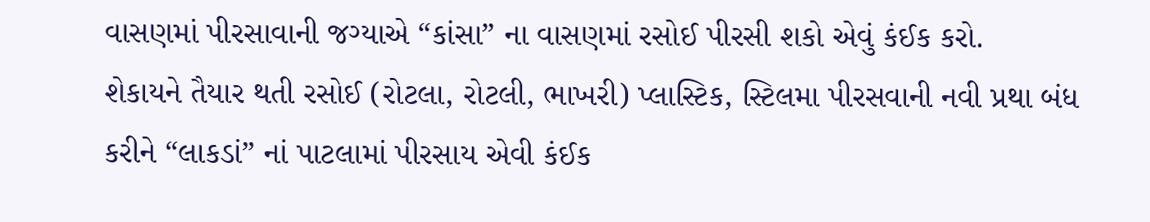વાસણમાં પીરસાવાની જગ્યાએ “કાંસા” ના વાસણમાં રસોઈ પીરસી શકો એવું કંઈક કરો.
શેકાયને તૈયાર થતી રસોઈ (રોટલા, રોટલી, ભાખરી) પ્લાસ્ટિક, સ્ટિલમા પીરસવાની નવી પ્રથા બંધ કરીને “લાકડાં” નાં પાટલામાં પીરસાય એવી કંઈક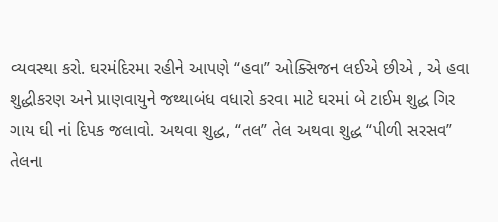વ્યવસ્થા કરો. ઘરમંદિરમા રહીને આપણે “હવા” ઓક્સિજન લઈએ છીએ , એ હવા શુદ્ધીકરણ અને પ્રાણવાયુને જથ્થાબંધ વધારો કરવા માટે ઘરમાં બે ટાઈમ શુદ્ધ ગિર ગાય ઘી નાં દિપક જલાવો. અથવા શુદ્ધ, “તલ” તેલ અથવા શુદ્ધ “પીળી સરસવ” તેલના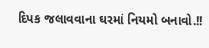દિપક જલાવવાના ઘરમાં નિયમો બનાવો.!!